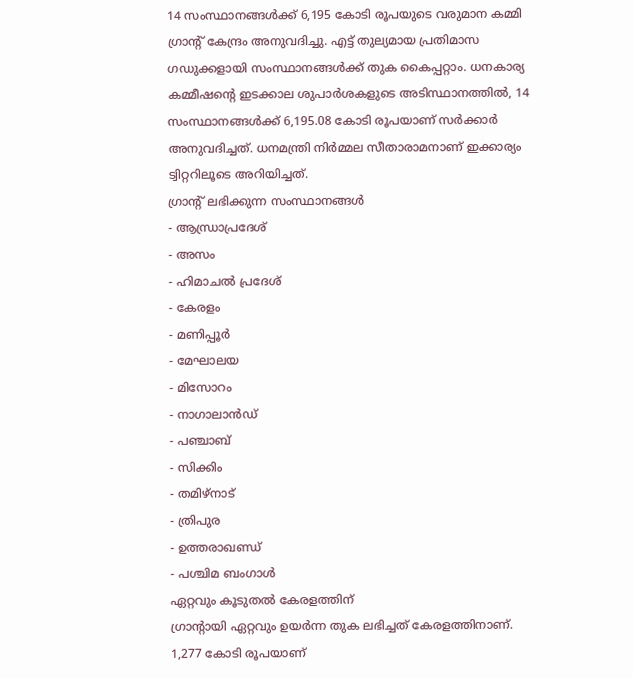14 സംസ്ഥാനങ്ങൾക്ക് 6,195 കോടി രൂപയുടെ വരുമാന കമ്മി ഗ്രാന്റ് കേന്ദ്രം അനുവദിച്ചു. എട്ട് തുല്യമായ പ്രതിമാസ ഗഡുക്കളായി സംസ്ഥാനങ്ങൾക്ക് തുക കൈപ്പറ്റാം. ധനകാര്യ കമ്മീഷന്റെ ഇടക്കാല ശുപാർശകളുടെ അടിസ്ഥാനത്തിൽ, 14 സംസ്ഥാനങ്ങൾക്ക് 6,195.08 കോടി രൂപയാണ് സർക്കാർ അനുവദിച്ചത്. ധനമന്ത്രി നിർമ്മല സീതാരാമനാണ് ഇക്കാര്യം ട്വിറ്ററിലൂടെ അറിയിച്ചത്.
ഗ്രാന്റ് ലഭിക്കുന്ന സംസ്ഥാനങ്ങൾ
- ആന്ധ്രാപ്രദേശ്
- അസം
- ഹിമാചൽ പ്രദേശ്
- കേരളം
- മണിപ്പൂർ
- മേഘാലയ
- മിസോറം
- നാഗാലാൻഡ്
- പഞ്ചാബ്
- സിക്കിം
- തമിഴ്നാട്
- ത്രിപുര
- ഉത്തരാഖണ്ഡ്
- പശ്ചിമ ബംഗാൾ
ഏറ്റവും കൂടുതൽ കേരളത്തിന്
ഗ്രാന്റായി ഏറ്റവും ഉയർന്ന തുക ലഭിച്ചത് കേരളത്തിനാണ്. 1,277 കോടി രൂപയാണ്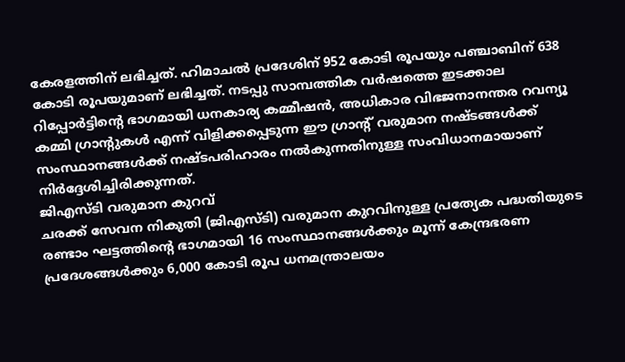കേരളത്തിന് ലഭിച്ചത്. ഹിമാചൽ പ്രദേശിന് 952 കോടി രൂപയും പഞ്ചാബിന് 638 കോടി രൂപയുമാണ് ലഭിച്ചത്. നടപ്പു സാമ്പത്തിക വർഷത്തെ ഇടക്കാല റിപ്പോർട്ടിന്റെ ഭാഗമായി ധനകാര്യ കമ്മീഷൻ, അധികാര വിഭജനാനന്തര റവന്യൂ കമ്മി ഗ്രാന്റുകൾ എന്ന് വിളിക്കപ്പെടുന്ന ഈ ഗ്രാന്റ് വരുമാന നഷ്ടങ്ങൾക്ക് സംസ്ഥാനങ്ങൾക്ക് നഷ്ടപരിഹാരം നൽകുന്നതിനുള്ള സംവിധാനമായാണ് നിർദ്ദേശിച്ചിരിക്കുന്നത്.
ജിഎസ്ടി വരുമാന കുറവ്
ചരക്ക് സേവന നികുതി (ജിഎസ്ടി) വരുമാന കുറവിനുള്ള പ്രത്യേക പദ്ധതിയുടെ രണ്ടാം ഘട്ടത്തിന്റെ ഭാഗമായി 16 സംസ്ഥാനങ്ങൾക്കും മൂന്ന് കേന്ദ്രഭരണ പ്രദേശങ്ങൾക്കും 6,000 കോടി രൂപ ധനമന്ത്രാലയം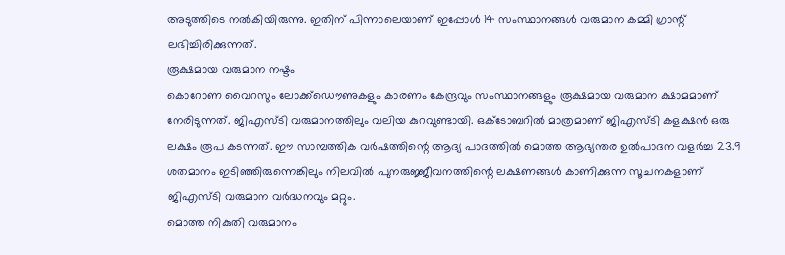അടുത്തിടെ നൽകിയിരുന്നു. ഇതിന് പിന്നാലെയാണ് ഇപ്പോൾ 14 സംസ്ഥാനങ്ങൾ വരുമാന കമ്മി ഗ്രാന്റ് ലഭിച്ചിരിക്കുന്നത്.
രൂക്ഷമായ വരുമാന നഷ്ടം
കൊറോണ വൈറസും ലോക്ക്ഡൌണുകളും കാരണം കേന്ദ്രവും സംസ്ഥാനങ്ങളും രൂക്ഷമായ വരുമാന ക്ഷാമമാണ് നേരിടുന്നത്. ജിഎസ്ടി വരുമാനത്തിലും വലിയ കുറവുണ്ടായി. ഒക്ടോബറിൽ മാത്രമാണ് ജിഎസ്ടി കളക്ഷൻ ഒരു ലക്ഷം രൂപ കടന്നത്. ഈ സാമ്പത്തിക വർഷത്തിന്റെ ആദ്യ പാദത്തിൽ മൊത്ത ആഭ്യന്തര ഉൽപാദന വളർച്ച 23.9 ശതമാനം ഇടിഞ്ഞിരുന്നെങ്കിലും നിലവിൽ പുനരുജ്ജീവനത്തിന്റെ ലക്ഷണങ്ങൾ കാണിക്കുന്ന സൂചനകളാണ് ജിഎസ്ടി വരുമാന വർദ്ധനവും മറ്റും.
മൊത്ത നികുതി വരുമാനം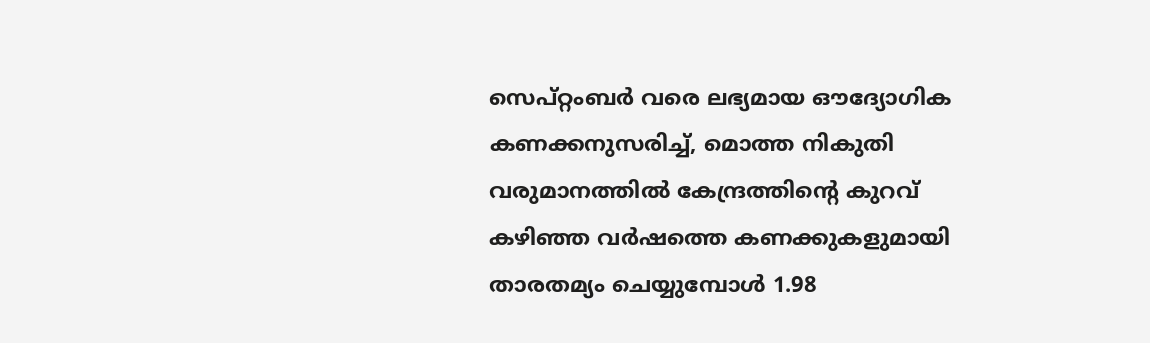സെപ്റ്റംബർ വരെ ലഭ്യമായ ഔദ്യോഗിക കണക്കനുസരിച്ച്, മൊത്ത നികുതി വരുമാനത്തിൽ കേന്ദ്രത്തിന്റെ കുറവ് കഴിഞ്ഞ വർഷത്തെ കണക്കുകളുമായി താരതമ്യം ചെയ്യുമ്പോൾ 1.98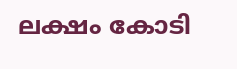ലക്ഷം കോടി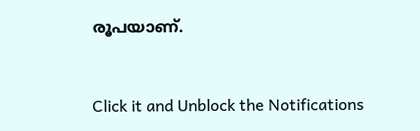രൂപയാണ്.


Click it and Unblock the Notifications